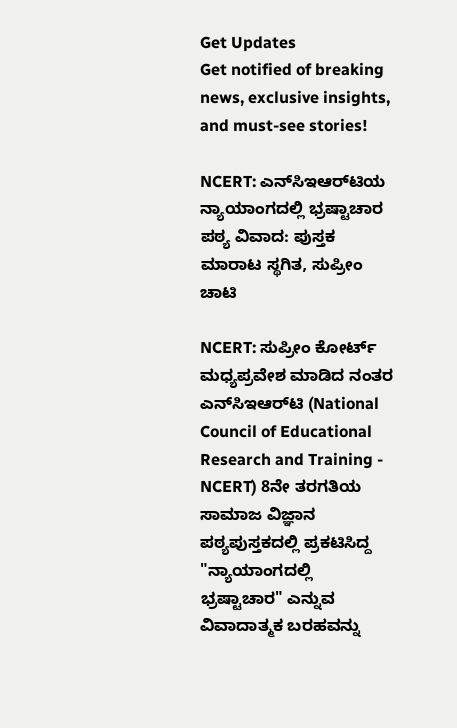Get Updates
Get notified of breaking news, exclusive insights, and must-see stories!

NCERT: ಎನ್‌ಸಿಇಆರ್‌ಟಿಯ ನ್ಯಾಯಾಂಗದಲ್ಲಿ ಭ್ರಷ್ಟಾಚಾರ ಪಠ್ಯ ವಿವಾದ: ಪುಸ್ತಕ ಮಾರಾಟ ಸ್ಥಗಿತ, ಸುಪ್ರೀಂ ಚಾಟಿ

NCERT: ಸುಪ್ರೀಂ ಕೋರ್ಟ್ ಮಧ್ಯಪ್ರವೇಶ ಮಾಡಿದ ನಂತರ ಎನ್‌ಸಿಇಆರ್‌ಟಿ (National Council of Educational Research and Training - NCERT) 8ನೇ ತರಗತಿಯ ಸಾಮಾಜ ವಿಜ್ಞಾನ ಪಠ್ಯಪುಸ್ತಕದಲ್ಲಿ ಪ್ರಕಟಿಸಿದ್ದ "ನ್ಯಾಯಾಂಗದಲ್ಲಿ ಭ್ರಷ್ಟಾಚಾರ" ಎನ್ನುವ ವಿವಾದಾತ್ಮಕ ಬರಹವನ್ನು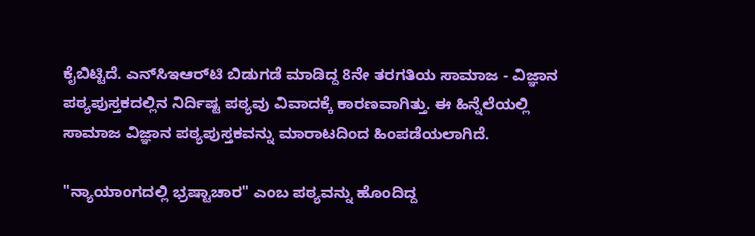ಕೈಬಿಟ್ಟಿದೆ. ಎನ್‌ಸಿಇಆರ್‌ಟಿ ಬಿಡುಗಡೆ ಮಾಡಿದ್ದ 8ನೇ ತರಗತಿಯ ಸಾಮಾಜ - ವಿಜ್ಞಾನ ಪಠ್ಯಪುಸ್ತಕದಲ್ಲಿನ ನಿರ್ದಿಷ್ಟ ಪಠ್ಯವು ವಿವಾದಕ್ಕೆ ಕಾರಣವಾಗಿತ್ತು. ಈ ಹಿನ್ನೆಲೆಯಲ್ಲಿ ಸಾಮಾಜ ವಿಜ್ಞಾನ ಪಠ್ಯಪುಸ್ತಕವನ್ನು ಮಾರಾಟದಿಂದ ಹಿಂಪಡೆಯಲಾಗಿದೆ.

"ನ್ಯಾಯಾಂಗದಲ್ಲಿ ಭ್ರಷ್ಟಾಚಾರ" ಎಂಬ ಪಠ್ಯವನ್ನು ಹೊಂದಿದ್ದ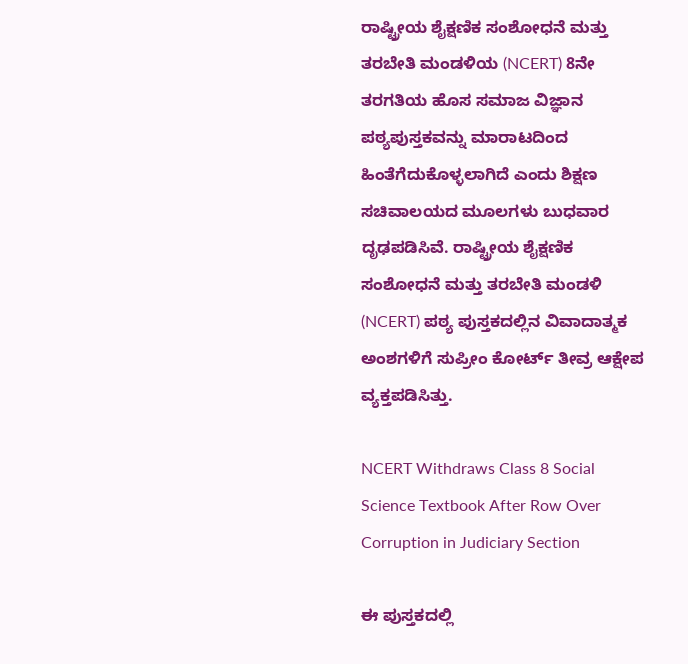ರಾಷ್ಟ್ರೀಯ ಶೈಕ್ಷಣಿಕ ಸಂಶೋಧನೆ ಮತ್ತು ತರಬೇತಿ ಮಂಡಳಿಯ (NCERT) 8ನೇ ತರಗತಿಯ ಹೊಸ ಸಮಾಜ ವಿಜ್ಞಾನ ಪಠ್ಯಪುಸ್ತಕವನ್ನು ಮಾರಾಟದಿಂದ ಹಿಂತೆಗೆದುಕೊಳ್ಳಲಾಗಿದೆ ಎಂದು ಶಿಕ್ಷಣ ಸಚಿವಾಲಯದ ಮೂಲಗಳು ಬುಧವಾರ ದೃಢಪಡಿಸಿವೆ. ರಾಷ್ಟ್ರೀಯ ಶೈಕ್ಷಣಿಕ ಸಂಶೋಧನೆ ಮತ್ತು ತರಬೇತಿ ಮಂಡಳಿ (NCERT) ಪಠ್ಯ ಪುಸ್ತಕದಲ್ಲಿನ ವಿವಾದಾತ್ಮಕ ಅಂಶಗಳಿಗೆ ಸುಪ್ರೀಂ ಕೋರ್ಟ್ ತೀವ್ರ ಆಕ್ಷೇಪ ವ್ಯಕ್ತಪಡಿಸಿತ್ತು.

NCERT Withdraws Class 8 Social Science Textbook After Row Over Corruption in Judiciary Section

ಈ ಪುಸ್ತಕದಲ್ಲಿ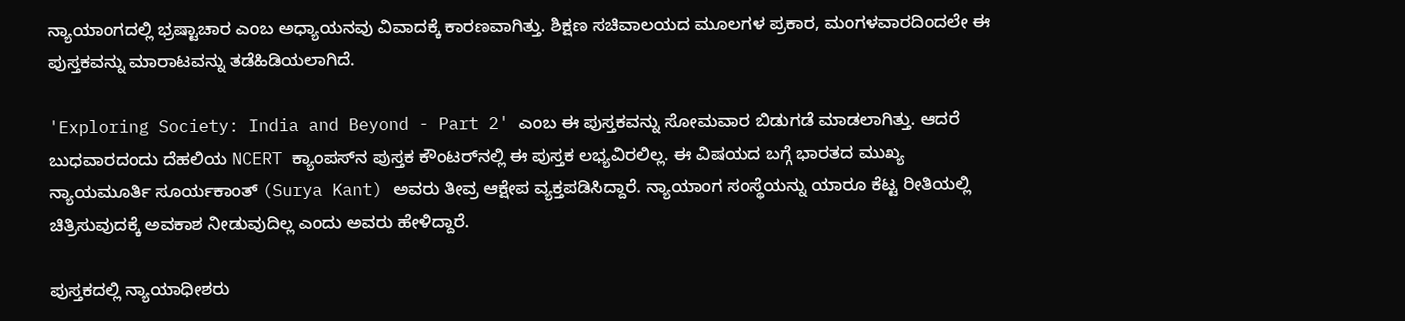ನ್ಯಾಯಾಂಗದಲ್ಲಿ ಭ್ರಷ್ಟಾಚಾರ ಎಂಬ ಅಧ್ಯಾಯನವು ವಿವಾದಕ್ಕೆ ಕಾರಣವಾಗಿತ್ತು. ಶಿಕ್ಷಣ ಸಚಿವಾಲಯದ ಮೂಲಗಳ ಪ್ರಕಾರ, ಮಂಗಳವಾರದಿಂದಲೇ ಈ ಪುಸ್ತಕವನ್ನು ಮಾರಾಟವನ್ನು ತಡೆಹಿಡಿಯಲಾಗಿದೆ.

'Exploring Society: India and Beyond - Part 2' ಎಂಬ ಈ ಪುಸ್ತಕವನ್ನು ಸೋಮವಾರ ಬಿಡುಗಡೆ ಮಾಡಲಾಗಿತ್ತು. ಆದರೆ ಬುಧವಾರದಂದು ದೆಹಲಿಯ NCERT ಕ್ಯಾಂಪಸ್‌ನ ಪುಸ್ತಕ ಕೌಂಟರ್‌ನಲ್ಲಿ ಈ ಪುಸ್ತಕ ಲಭ್ಯವಿರಲಿಲ್ಲ. ಈ ವಿಷಯದ ಬಗ್ಗೆ ಭಾರತದ ಮುಖ್ಯ ನ್ಯಾಯಮೂರ್ತಿ ಸೂರ್ಯಕಾಂತ್ (Surya Kant) ಅವರು ತೀವ್ರ ಆಕ್ಷೇಪ ವ್ಯಕ್ತಪಡಿಸಿದ್ದಾರೆ. ನ್ಯಾಯಾಂಗ ಸಂಸ್ಥೆಯನ್ನು ಯಾರೂ ಕೆಟ್ಟ ರೀತಿಯಲ್ಲಿ ಚಿತ್ರಿಸುವುದಕ್ಕೆ ಅವಕಾಶ ನೀಡುವುದಿಲ್ಲ ಎಂದು ಅವರು ಹೇಳಿದ್ದಾರೆ.

ಪುಸ್ತಕದಲ್ಲಿ ನ್ಯಾಯಾಧೀಶರು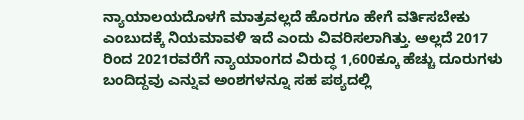ನ್ಯಾಯಾಲಯದೊಳಗೆ ಮಾತ್ರವಲ್ಲದೆ ಹೊರಗೂ ಹೇಗೆ ವರ್ತಿಸಬೇಕು ಎಂಬುದಕ್ಕೆ ನಿಯಮಾವಳಿ ಇದೆ ಎಂದು ವಿವರಿಸಲಾಗಿತ್ತು. ಅಲ್ಲದೆ 2017 ರಿಂದ 2021ರವರೆಗೆ ನ್ಯಾಯಾಂಗದ ವಿರುದ್ಧ 1,600ಕ್ಕೂ ಹೆಚ್ಚು ದೂರುಗಳು ಬಂದಿದ್ದವು ಎನ್ನುವ ಅಂಶಗಳನ್ನೂ ಸಹ ಪಠ್ಯದಲ್ಲಿ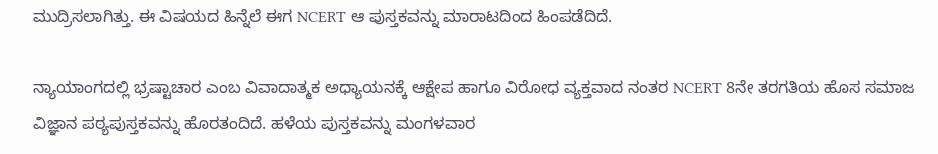ಮುದ್ರಿಸಲಾಗಿತ್ತು. ಈ ವಿಷಯದ ಹಿನ್ನೆಲೆ ಈಗ NCERT ಆ ಪುಸ್ತಕವನ್ನು ಮಾರಾಟದಿಂದ ಹಿಂಪಡೆದಿದೆ.

ನ್ಯಾಯಾಂಗದಲ್ಲಿ ಭ್ರಷ್ಟಾಚಾರ ಎಂಬ ವಿವಾದಾತ್ಮಕ ಅಧ್ಯಾಯನಕ್ಕೆ ಆಕ್ಷೇಪ ಹಾಗೂ ವಿರೋಧ ವ್ಯಕ್ತವಾದ ನಂತರ NCERT 8ನೇ ತರಗತಿಯ ಹೊಸ ಸಮಾಜ ವಿಜ್ಞಾನ ಪಠ್ಯಪುಸ್ತಕವನ್ನು ಹೊರತಂದಿದೆ. ಹಳೆಯ ಪುಸ್ತಕವನ್ನು ಮಂಗಳವಾರ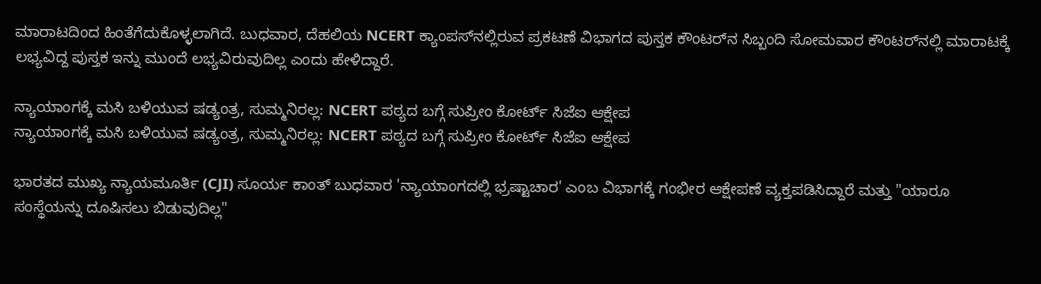ಮಾರಾಟದಿಂದ ಹಿಂತೆಗೆದುಕೊಳ್ಳಲಾಗಿದೆ. ಬುಧವಾರ, ದೆಹಲಿಯ NCERT ಕ್ಯಾಂಪಸ್‌ನಲ್ಲಿರುವ ಪ್ರಕಟಣೆ ವಿಭಾಗದ ಪುಸ್ತಕ ಕೌಂಟರ್‌ನ ಸಿಬ್ಬಂದಿ ಸೋಮವಾರ ಕೌಂಟರ್‌ನಲ್ಲಿ ಮಾರಾಟಕ್ಕೆ ಲಭ್ಯವಿದ್ದ ಪುಸ್ತಕ ಇನ್ನು ಮುಂದೆ ಲಭ್ಯವಿರುವುದಿಲ್ಲ ಎಂದು ಹೇಳಿದ್ದಾರೆ.

ನ್ಯಾಯಾಂಗಕ್ಕೆ ಮಸಿ ಬಳಿಯುವ ಷಡ್ಯಂತ್ರ, ಸುಮ್ಮನಿರಲ್ಲ: NCERT ಪಠ್ಯದ ಬಗ್ಗೆ ಸುಪ್ರೀಂ ಕೋರ್ಟ್ ಸಿಜೆಐ ಆಕ್ಷೇಪ
ನ್ಯಾಯಾಂಗಕ್ಕೆ ಮಸಿ ಬಳಿಯುವ ಷಡ್ಯಂತ್ರ, ಸುಮ್ಮನಿರಲ್ಲ: NCERT ಪಠ್ಯದ ಬಗ್ಗೆ ಸುಪ್ರೀಂ ಕೋರ್ಟ್ ಸಿಜೆಐ ಆಕ್ಷೇಪ

ಭಾರತದ ಮುಖ್ಯ ನ್ಯಾಯಮೂರ್ತಿ (CJI) ಸೂರ್ಯ ಕಾಂತ್ ಬುಧವಾರ 'ನ್ಯಾಯಾಂಗದಲ್ಲಿ ಭ್ರಷ್ಟಾಚಾರ' ಎಂಬ ವಿಭಾಗಕ್ಕೆ ಗಂಭೀರ ಆಕ್ಷೇಪಣೆ ವ್ಯಕ್ತಪಡಿಸಿದ್ದಾರೆ ಮತ್ತು "ಯಾರೂ ಸಂಸ್ಥೆಯನ್ನು ದೂಷಿಸಲು ಬಿಡುವುದಿಲ್ಲ"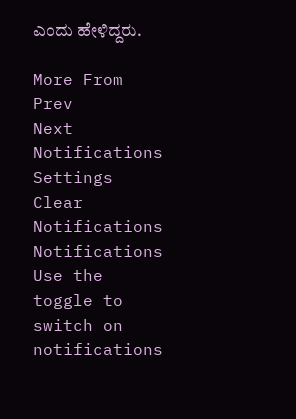ಎಂದು ಹೇಳಿದ್ದರು.

More From
Prev
Next
Notifications
Settings
Clear Notifications
Notifications
Use the toggle to switch on notifications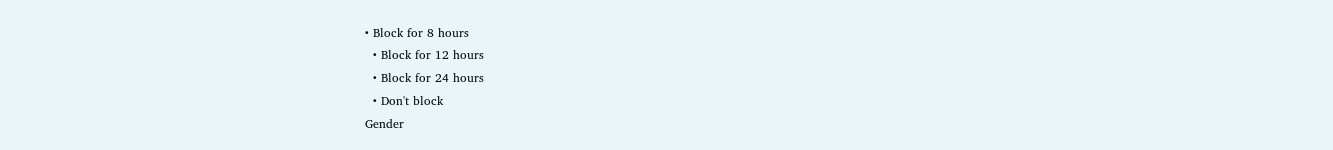• Block for 8 hours
  • Block for 12 hours
  • Block for 24 hours
  • Don't block
Gender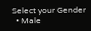Select your Gender
  • Male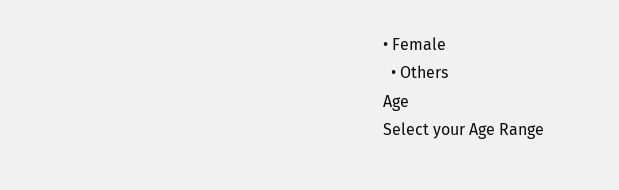• Female
  • Others
Age
Select your Age Range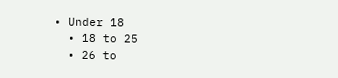• Under 18
  • 18 to 25
  • 26 to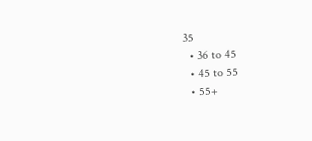35
  • 36 to 45
  • 45 to 55
  • 55+